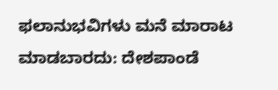ಫಲಾನುಭವಿಗಳು ಮನೆ ಮಾರಾಟ ಮಾಡಬಾರದು: ದೇಶಪಾಂಡೆ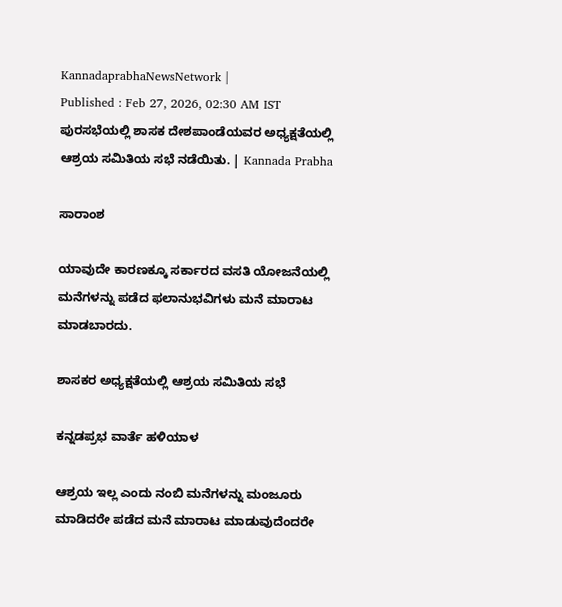KannadaprabhaNewsNetwork |
Published : Feb 27, 2026, 02:30 AM IST
ಪುರಸಭೆಯಲ್ಲಿ ಶಾಸಕ ದೇಶಪಾಂಡೆಯವರ ಅಧ್ಯಕ್ಷತೆಯಲ್ಲಿ ಆಶ್ರಯ ಸಮಿತಿಯ ಸಭೆ ನಡೆಯಿತು. | Kannada Prabha

ಸಾರಾಂಶ

ಯಾವುದೇ ಕಾರಣಕ್ಕೂ ಸರ್ಕಾರದ ವಸತಿ ಯೋಜನೆಯಲ್ಲಿ ಮನೆಗಳನ್ನು ಪಡೆದ ಫಲಾನುಭವಿಗಳು ಮನೆ ಮಾರಾಟ ಮಾಡಬಾರದು.

ಶಾಸಕರ ಅಧ್ಯಕ್ಷತೆಯಲ್ಲಿ ಆಶ್ರಯ ಸಮಿತಿಯ ಸಭೆ

ಕನ್ನಡಪ್ರಭ ವಾರ್ತೆ ಹಳಿಯಾಳ

ಆಶ್ರಯ ಇಲ್ಲ ಎಂದು ನಂಬಿ ಮನೆಗಳನ್ನು ಮಂಜೂರು ಮಾಡಿದರೇ ಪಡೆದ ಮನೆ ಮಾರಾಟ ಮಾಡುವುದೆಂದರೇ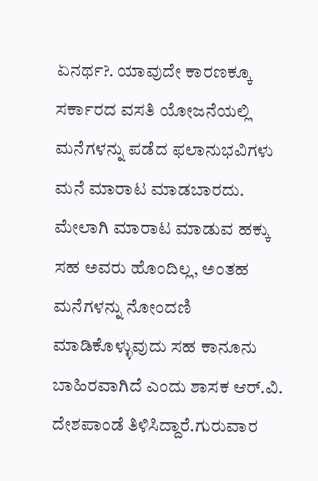ಏನರ್ಥ?. ಯಾವುದೇ ಕಾರಣಕ್ಕೂ ಸರ್ಕಾರದ ವಸತಿ ಯೋಜನೆಯಲ್ಲಿ ಮನೆಗಳನ್ನು ಪಡೆದ ಫಲಾನುಭವಿಗಳು ಮನೆ ಮಾರಾಟ ಮಾಡಬಾರದು. ಮೇಲಾಗಿ ಮಾರಾಟ ಮಾಡುವ ಹಕ್ಕು ಸಹ ಅವರು ಹೊಂದಿಲ್ಲ, ಅಂತಹ ಮನೆಗಳನ್ನು ನೋಂದಣಿ ಮಾಡಿಕೊಳ್ಳುವುದು ಸಹ ಕಾನೂನು ಬಾಹಿರವಾಗಿದೆ ಎಂದು ಶಾಸಕ ಆರ್.ವಿ. ದೇಶಪಾಂಡೆ ತಿಳಿಸಿದ್ದಾರೆ.ಗುರುವಾರ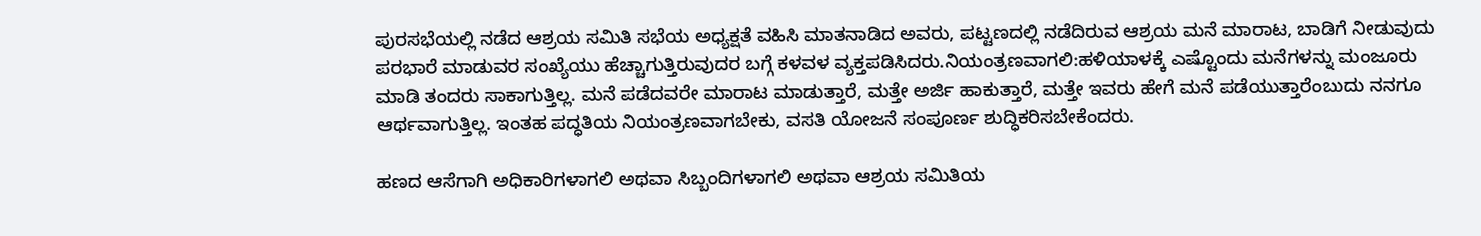ಪುರಸಭೆಯಲ್ಲಿ ನಡೆದ ಆಶ್ರಯ ಸಮಿತಿ ಸಭೆಯ ಅಧ್ಯಕ್ಷತೆ ವಹಿಸಿ ಮಾತನಾಡಿದ ಅವರು, ಪಟ್ಟಣದಲ್ಲಿ ನಡೆದಿರುವ ಆಶ್ರಯ ಮನೆ ಮಾರಾಟ, ಬಾಡಿಗೆ ನೀಡುವುದು ಪರಭಾರೆ ಮಾಡುವರ ಸಂಖ್ಯೆಯು ಹೆಚ್ಚಾಗುತ್ತಿರುವುದರ ಬಗ್ಗೆ ಕಳವಳ ವ್ಯಕ್ತಪಡಿಸಿದರು.ನಿಯಂತ್ರಣವಾಗಲಿ:ಹಳಿಯಾಳಕ್ಕೆ ಎಷ್ಟೊಂದು ಮನೆಗಳನ್ನು ಮಂಜೂರು ಮಾಡಿ ತಂದರು ಸಾಕಾಗುತ್ತಿಲ್ಲ. ಮನೆ ಪಡೆದವರೇ ಮಾರಾಟ ಮಾಡುತ್ತಾರೆ, ಮತ್ತೇ ಅರ್ಜಿ ಹಾಕುತ್ತಾರೆ, ಮತ್ತೇ ಇವರು ಹೇಗೆ ಮನೆ ಪಡೆಯುತ್ತಾರೆಂಬುದು ನನಗೂ ಆರ್ಥವಾಗುತ್ತಿಲ್ಲ. ಇಂತಹ ಪದ್ಧತಿಯ ನಿಯಂತ್ರಣವಾಗಬೇಕು, ವಸತಿ ಯೋಜನೆ ಸಂಪೂರ್ಣ ಶುದ್ಧಿಕರಿಸಬೇಕೆಂದರು.

ಹಣದ ಆಸೆಗಾಗಿ ಅಧಿಕಾರಿಗಳಾಗಲಿ ಅಥವಾ ಸಿಬ್ಬಂದಿಗಳಾಗಲಿ ಅಥವಾ ಆಶ್ರಯ ಸಮಿತಿಯ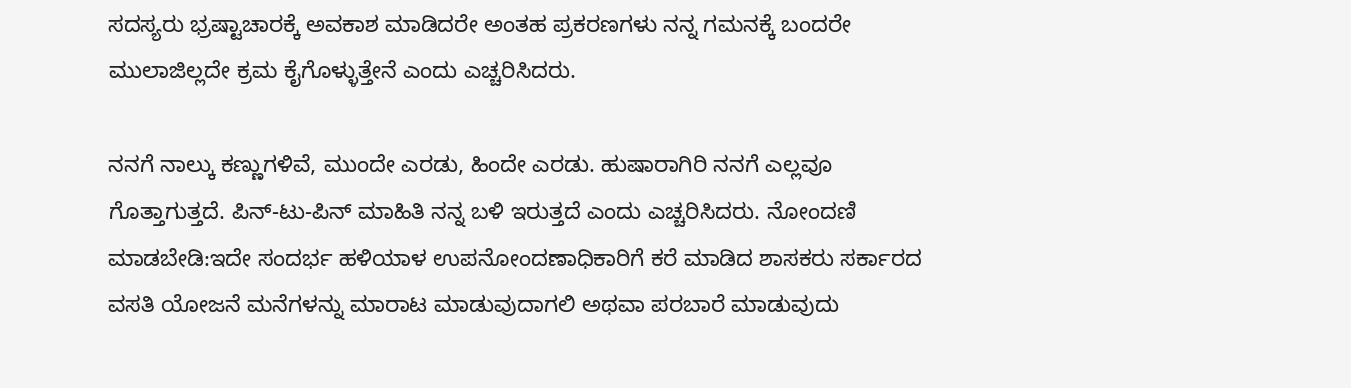ಸದಸ್ಯರು ಭ್ರಷ್ಟಾಚಾರಕ್ಕೆ ಅವಕಾಶ ಮಾಡಿದರೇ ಅಂತಹ ಪ್ರಕರಣಗಳು ನನ್ನ ಗಮನಕ್ಕೆ ಬಂದರೇ ಮುಲಾಜಿಲ್ಲದೇ ಕ್ರಮ ಕೈಗೊಳ್ಳುತ್ತೇನೆ ಎಂದು ಎಚ್ಚರಿಸಿದರು.

ನನಗೆ ನಾಲ್ಕು ಕಣ್ಣುಗಳಿವೆ, ಮುಂದೇ ಎರಡು, ಹಿಂದೇ ಎರಡು. ಹುಷಾರಾಗಿರಿ ನನಗೆ ಎಲ್ಲವೂ ಗೊತ್ತಾಗುತ್ತದೆ. ಪಿನ್-ಟು-ಪಿನ್ ಮಾಹಿತಿ ನನ್ನ ಬಳಿ ಇರುತ್ತದೆ ಎಂದು ಎಚ್ಚರಿಸಿದರು. ನೋಂದಣಿ ಮಾಡಬೇಡಿ:ಇದೇ ಸಂದರ್ಭ ಹಳಿಯಾಳ ಉಪನೋಂದಣಾಧಿಕಾರಿಗೆ ಕರೆ ಮಾಡಿದ ಶಾಸಕರು ಸರ್ಕಾರದ ವಸತಿ ಯೋಜನೆ ಮನೆಗಳನ್ನು ಮಾರಾಟ ಮಾಡುವುದಾಗಲಿ ಅಥವಾ ಪರಬಾರೆ ಮಾಡುವುದು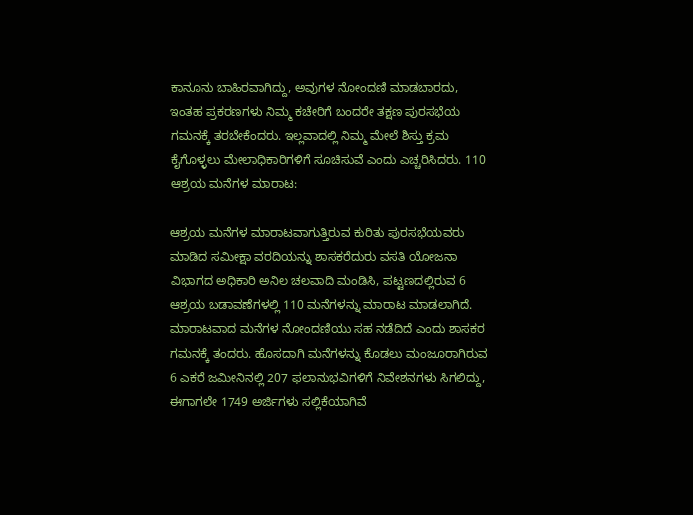ಕಾನೂನು ಬಾಹಿರವಾಗಿದ್ದು, ಅವುಗಳ ನೋಂದಣಿ ಮಾಡಬಾರದು, ಇಂತಹ ಪ್ರಕರಣಗಳು ನಿಮ್ಮ ಕಚೇರಿಗೆ ಬಂದರೇ ತಕ್ಷಣ ಪುರಸಭೆಯ ಗಮನಕ್ಕೆ ತರಬೇಕೆಂದರು. ಇಲ್ಲವಾದಲ್ಲಿ ನಿಮ್ಮ ಮೇಲೆ ಶಿಸ್ತು ಕ್ರಮ ಕೈಗೊಳ್ಳಲು ಮೇಲಾಧಿಕಾರಿಗಳಿಗೆ ಸೂಚಿಸುವೆ ಎಂದು ಎಚ್ಚರಿಸಿದರು. 110 ಆಶ್ರಯ ಮನೆಗಳ ಮಾರಾಟ:

ಆಶ್ರಯ ಮನೆಗಳ ಮಾರಾಟವಾಗುತ್ತಿರುವ ಕುರಿತು ಪುರಸಭೆಯವರು ಮಾಡಿದ ಸಮೀಕ್ಷಾ ವರದಿಯನ್ನು ಶಾಸಕರೆದುರು ವಸತಿ ಯೋಜನಾ ವಿಭಾಗದ ಅಧಿಕಾರಿ ಅನಿಲ ಚಲವಾದಿ ಮಂಡಿಸಿ, ಪಟ್ಟಣದಲ್ಲಿರುವ 6 ಆಶ್ರಯ ಬಡಾವಣೆಗಳಲ್ಲಿ 110 ಮನೆಗಳನ್ನು ಮಾರಾಟ ಮಾಡಲಾಗಿದೆ. ಮಾರಾಟವಾದ ಮನೆಗಳ ನೋಂದಣಿಯು ಸಹ ನಡೆದಿದೆ ಎಂದು ಶಾಸಕರ ಗಮನಕ್ಕೆ ತಂದರು. ಹೊಸದಾಗಿ ಮನೆಗಳನ್ನು ಕೊಡಲು ಮಂಜೂರಾಗಿರುವ 6 ಎಕರೆ ಜಮೀನಿನಲ್ಲಿ 207 ಫಲಾನುಭವಿಗಳಿಗೆ ನಿವೇಶನಗಳು ಸಿಗಲಿದ್ದು, ಈಗಾಗಲೇ 1749 ಅರ್ಜಿಗಳು ಸಲ್ಲಿಕೆಯಾಗಿವೆ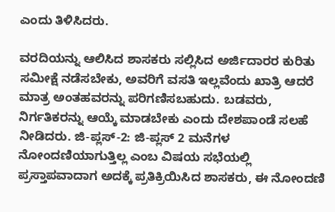ಎಂದು ತಿಳಿಸಿದರು.

ವರದಿಯನ್ನು ಆಲಿಸಿದ ಶಾಸಕರು ಸಲ್ಲಿಸಿದ ಅರ್ಜಿದಾರರ ಕುರಿತು ಸಮೀಕ್ಷೆ ನಡೆಸಬೇಕು, ಅವರಿಗೆ ವಸತಿ ಇಲ್ಲವೆಂದು ಖಾತ್ರಿ ಆದರೆ ಮಾತ್ರ ಅಂತಹವರನ್ನು ಪರಿಗಣಿಸಬಹುದು. ಬಡವರು, ನಿರ್ಗತಿಕರನ್ನು ಆಯ್ಕೆ ಮಾಡಬೇಕು ಎಂದು ದೇಶಪಾಂಡೆ ಸಲಹೆ ನೀಡಿದರು. ಜಿ-ಪ್ಲಸ್-2: ಜಿ-ಪ್ಲಸ್ 2 ಮನೆಗಳ ನೋಂದಣಿಯಾಗುತ್ತಿಲ್ಲ ಎಂಬ ವಿಷಯ ಸಭೆಯಲ್ಲಿ ಪ್ರಸ್ತಾಪವಾದಾಗ ಅದಕ್ಕೆ ಪ್ರತಿಕ್ರಿಯಿಸಿದ ಶಾಸಕರು, ಈ ನೋಂದಣಿ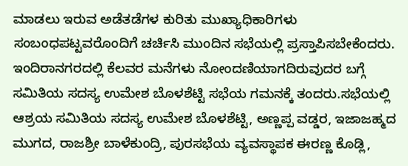ಮಾಡಲು ಇರುವ ಅಡೆತಡೆಗಳ ಕುರಿತು ಮುಖ್ಯಾಧಿಕಾರಿಗಳು ಸಂಬಂಧಪಟ್ಟವರೊಂದಿಗೆ ಚರ್ಚಿಸಿ ಮುಂದಿನ ಸಭೆಯಲ್ಲಿ ಪ್ರಸ್ತಾಪಿಸಬೇಕೆಂದರು. ಇಂದಿರಾನಗರದಲ್ಲಿ ಕೆಲವರ ಮನೆಗಳು ನೋಂದಣಿಯಾಗದಿರುವುದರ ಬಗ್ಗೆ ಸಮಿತಿಯ ಸದಸ್ಯ ಉಮೇಶ ಬೊಳಶೆಟ್ಟಿ ಸಭೆಯ ಗಮನಕ್ಕೆ ತಂದರು.ಸಭೆಯಲ್ಲಿ ಆಶ್ರಯ ಸಮಿತಿಯ ಸದಸ್ಯ ಉಮೇಶ ಬೊಳಶೆಟ್ಟಿ, ಅಣ್ಣಪ್ಪ ವಡ್ಡರ, ಇಜಾಜಹ್ಮದ ಮುಗದ, ರಾಜಶ್ರೀ ಬಾಳೆಕುಂದ್ರಿ, ಪುರಸಭೆಯ ವ್ಯವಸ್ಥಾಪಕ ಈರಣ್ಣ ಕೊಡ್ಲಿ,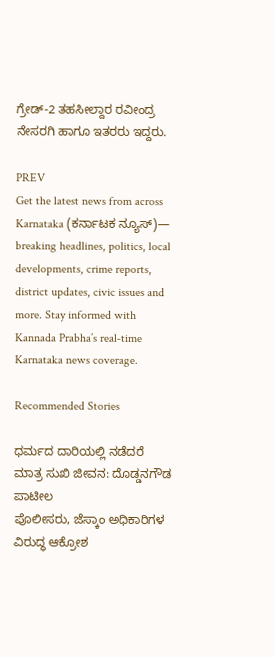ಗ್ರೇಡ್-2 ತಹಸೀಲ್ದಾರ ರವೀಂದ್ರ ನೇಸರಗಿ ಹಾಗೂ ಇತರರು ಇದ್ದರು.

PREV
Get the latest news from across Karnataka (ಕರ್ನಾಟಕ ನ್ಯೂಸ್)— breaking headlines, politics, local developments, crime reports, district updates, civic issues and more. Stay informed with Kannada Prabha’s real‑time Karnataka news coverage.

Recommended Stories

ಧರ್ಮದ ದಾರಿಯಲ್ಲಿ ನಡೆದರೆ ಮಾತ್ರ ಸುಖಿ ಜೀವನ: ದೊಡ್ಡನಗೌಡ ಪಾಟೀಲ
ಪೊಲೀಸರು, ಜೆಸ್ಕಾಂ ಅಧಿಕಾರಿಗಳ ವಿರುದ್ಧ ಆಕ್ರೋಶ